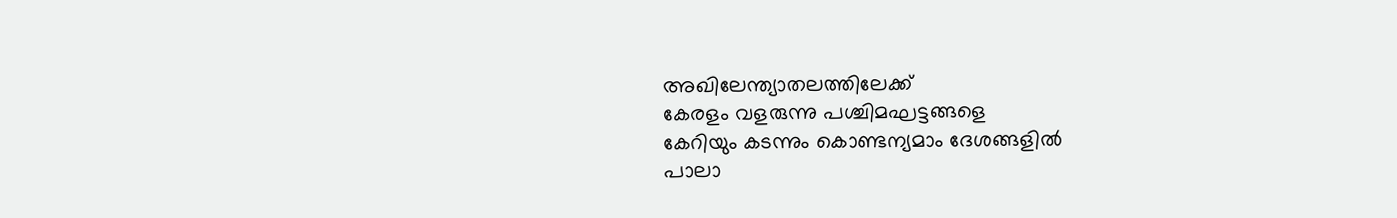അഖിലേന്ത്യാതലത്തിലേക്ക്
കേരളം വളരുന്നു പശ്ചിമഘട്ടങ്ങളെ
കേറിയും കടന്നും കൊണ്ടന്യമാം ദേശങ്ങളിൽ
പാലാ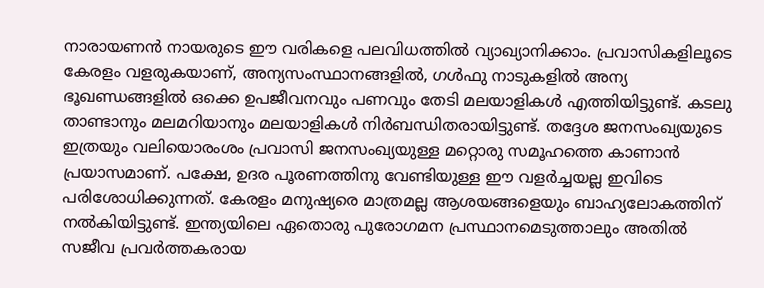നാരായണൻ നായരുടെ ഈ വരികളെ പലവിധത്തിൽ വ്യാഖ്യാനിക്കാം. പ്രവാസികളിലൂടെ കേരളം വളരുകയാണ്, അന്യസംസ്ഥാനങ്ങളിൽ, ഗൾഫു നാടുകളിൽ അന്യ ഭൂഖണ്ഡങ്ങളിൽ ഒക്കെ ഉപജീവനവും പണവും തേടി മലയാളികൾ എത്തിയിട്ടുണ്ട്. കടലു താണ്ടാനും മലമറിയാനും മലയാളികൾ നിർബന്ധിതരായിട്ടുണ്ട്. തദ്ദേശ ജനസംഖ്യയുടെ ഇത്രയും വലിയൊരംശം പ്രവാസി ജനസംഖ്യയുള്ള മറ്റൊരു സമൂഹത്തെ കാണാൻ പ്രയാസമാണ്. പക്ഷേ, ഉദര പൂരണത്തിനു വേണ്ടിയുള്ള ഈ വളർച്ചയല്ല ഇവിടെ പരിശോധിക്കുന്നത്. കേരളം മനുഷ്യരെ മാത്രമല്ല ആശയങ്ങളെയും ബാഹ്യലോകത്തിന് നൽകിയിട്ടുണ്ട്. ഇന്ത്യയിലെ ഏതൊരു പുരോഗമന പ്രസ്ഥാനമെടുത്താലും അതിൽ സജീവ പ്രവർത്തകരായ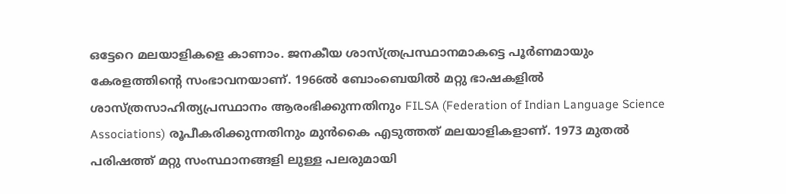ഒട്ടേറെ മലയാളികളെ കാണാം. ജനകീയ ശാസ്ത്രപ്രസ്ഥാനമാകട്ടെ പൂർണമായും കേരളത്തിന്റെ സംഭാവനയാണ്. 1966ൽ ബോംബെയിൽ മറ്റു ഭാഷകളിൽ ശാസ്ത്രസാഹിത്യപ്രസ്ഥാനം ആരംഭിക്കുന്നതിനും FILSA (Federation of Indian Language Science Associations) രൂപീകരിക്കുന്നതിനും മുൻകൈ എടുത്തത് മലയാളികളാണ്. 1973 മുതൽ പരിഷത്ത് മറ്റു സംസ്ഥാനങ്ങളി ലുള്ള പലരുമായി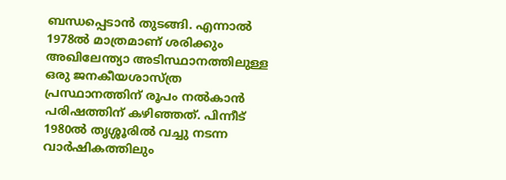ബന്ധപ്പെടാൻ തുടങ്ങി. എന്നാൽ 1978ൽ മാത്രമാണ് ശരിക്കും അഖിലേന്ത്യാ അടിസ്ഥാനത്തിലുള്ള ഒരു ജനകീയശാസ്ത്ര പ്രസ്ഥാനത്തിന് രൂപം നൽകാൻ പരിഷത്തിന് കഴിഞ്ഞത്. പിന്നീട് 1980ൽ തൃശ്ശൂരിൽ വച്ചു നടന്ന വാർഷികത്തിലും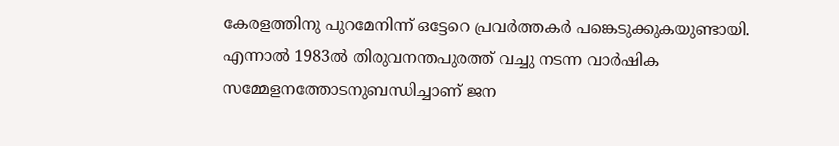കേരളത്തിനു പുറമേനിന്ന് ഒട്ടേറെ പ്രവർത്തകർ പങ്കെടുക്കുകയുണ്ടായി. എന്നാൽ 1983ൽ തിരുവനന്തപുരത്ത് വച്ചു നടന്ന വാർഷിക സമ്മേളനത്തോടനുബന്ധിച്ചാണ് ജന